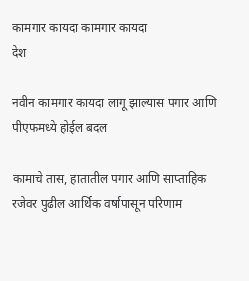कामगार कायदा कामगार कायदा
देश

नवीन कामगार कायदा लागू झाल्यास पगार आणि पीएफमध्ये होईल बदल

कामाचे तास, हातातील पगार आणि साप्ताहिक रजेवर पुढील आर्थिक वर्षापासून परिणाम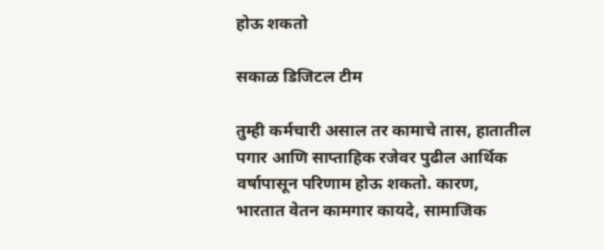होऊ शकतो

सकाळ डिजिटल टीम

तुम्ही कर्मचारी असाल तर कामाचे तास, हातातील पगार आणि साप्ताहिक रजेवर पुढील आर्थिक वर्षापासून परिणाम होऊ शकतो. कारण, भारतात वेतन कामगार कायदे, सामाजिक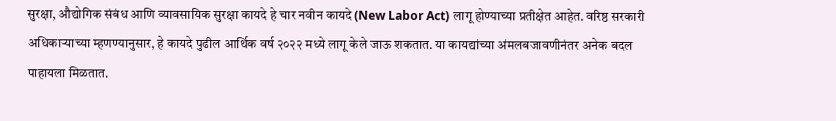सुरक्षा, औद्योगिक संबंध आणि व्यावसायिक सुरक्षा कायदे हे चार नवीन कायदे (New Labor Act) लागू होण्याच्या प्रतीक्षेत आहेत. वरिष्ठ सरकारी अधिकाऱ्याच्या म्हणण्यानुसार, हे कायदे पुढील आर्थिक वर्ष २०२२ मध्ये लागू केले जाऊ शकतात. या कायद्यांच्या अंमलबजावणीनंतर अनेक बदल पाहायला मिळतात.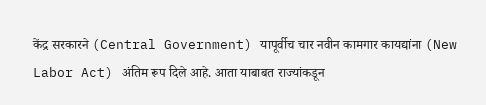केंद्र सरकारने (Central Government) यापूर्वीच चार नवीन कामगार कायद्यांना (New Labor Act) अंतिम रूप दिले आहे. आता याबाबत राज्यांकडून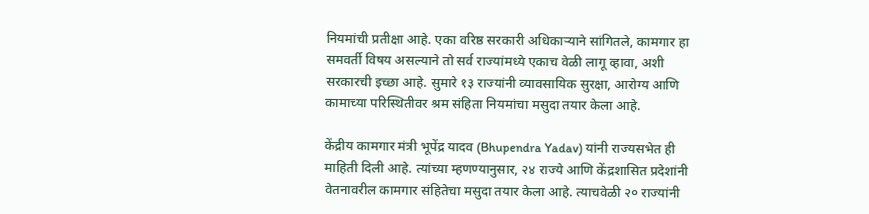नियमांची प्रतीक्षा आहे. एका वरिष्ठ सरकारी अधिकाऱ्याने सांगितले, कामगार हा समवर्ती विषय असल्याने तो सर्व राज्यांमध्ये एकाच वेळी लागू व्हावा, अशी सरकारची इच्छा आहे. सुमारे १३ राज्यांनी व्यावसायिक सुरक्षा, आरोग्य आणि कामाच्या परिस्थितीवर श्रम संहिता नियमांचा मसुदा तयार केला आहे.

केंद्रीय कामगार मंत्री भूपेंद्र यादव (Bhupendra Yadav) यांनी राज्यसभेत ही माहिती दिली आहे. त्यांच्या म्हणण्यानुसार, २४ राज्ये आणि केंद्रशासित प्रदेशांनी वेतनावरील कामगार संहितेचा मसुदा तयार केला आहे. त्याचवेळी २० राज्यांनी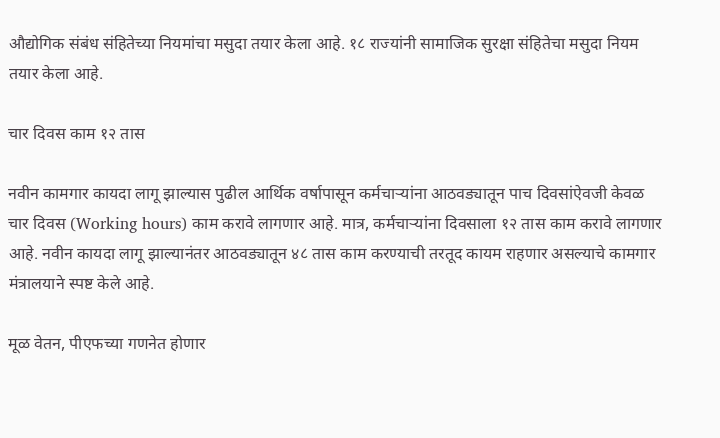औद्योगिक संबंध संहितेच्या नियमांचा मसुदा तयार केला आहे. १८ राज्यांनी सामाजिक सुरक्षा संहितेचा मसुदा नियम तयार केला आहे.

चार दिवस काम १२ तास

नवीन कामगार कायदा लागू झाल्यास पुढील आर्थिक वर्षापासून कर्मचाऱ्यांना आठवड्यातून पाच दिवसांऐवजी केवळ चार दिवस (Working hours) काम करावे लागणार आहे. मात्र, कर्मचाऱ्यांना दिवसाला १२ तास काम करावे लागणार आहे. नवीन कायदा लागू झाल्यानंतर आठवड्यातून ४८ तास काम करण्याची तरतूद कायम राहणार असल्याचे कामगार मंत्रालयाने स्पष्ट केले आहे.

मूळ वेतन, पीएफच्या गणनेत होणार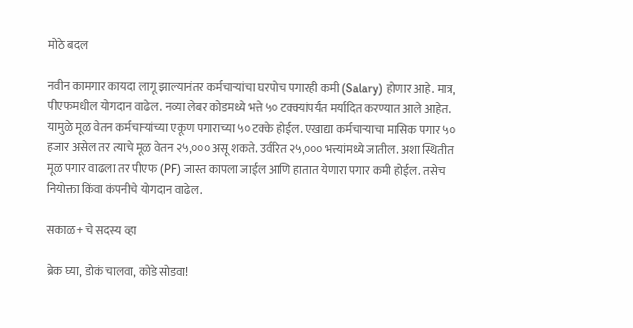मोठे बदल

नवीन कामगार कायदा लागू झाल्यानंतर कर्मचाऱ्यांचा घरपोच पगारही कमी (Salary) होणार आहे. मात्र, पीएफमधील योगदान वाढेल. नव्या लेबर कोडमध्ये भत्ते ५० टक्क्यांपर्यंत मर्यादित करण्यात आले आहेत. यामुळे मूळ वेतन कर्मचाऱ्यांच्या एकूण पगाराच्या ५० टक्के होईल. एखाद्या कर्मचाऱ्याचा मासिक पगार ५० हजार असेल तर त्याचे मूळ वेतन २५,००० असू शकते. उर्वरित २५,००० भत्त्यांमध्ये जातील. अशा स्थितीत मूळ पगार वाढला तर पीएफ (PF) जास्त कापला जाईल आणि हातात येणारा पगार कमी होईल. तसेच नियोक्ता किंवा कंपनीचे योगदान वाढेल.

सकाळ+ चे सदस्य व्हा

ब्रेक घ्या, डोकं चालवा, कोडे सोडवा!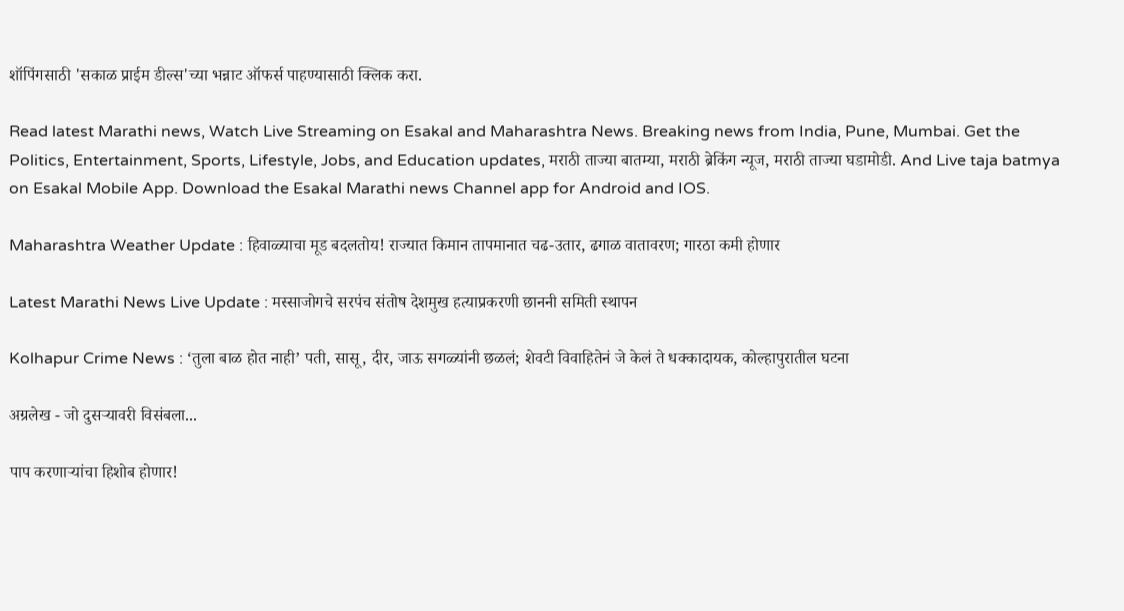शॉपिंगसाठी 'सकाळ प्राईम डील्स'च्या भन्नाट ऑफर्स पाहण्यासाठी क्लिक करा.

Read latest Marathi news, Watch Live Streaming on Esakal and Maharashtra News. Breaking news from India, Pune, Mumbai. Get the Politics, Entertainment, Sports, Lifestyle, Jobs, and Education updates, मराठी ताज्या बातम्या, मराठी ब्रेकिंग न्यूज, मराठी ताज्या घडामोडी. And Live taja batmya on Esakal Mobile App. Download the Esakal Marathi news Channel app for Android and IOS.

Maharashtra Weather Update : हिवाळ्याचा मूड बदलतोय! राज्यात किमान तापमानात चढ-उतार, ढगाळ वातावरण; गारठा कमी होणार

Latest Marathi News Live Update : मस्साजोगचे सरपंच संतोष देशमुख हत्याप्रकरणी छाननी समिती स्थापन

Kolhapur Crime News : ‘तुला बाळ होत नाही’ पती, सासू, दीर, जाऊ सगळ्यांनी छळलं; शेवटी विवाहितेनं जे केलं ते धक्कादायक, कोल्हापुरातील घटना

अग्रलेख - जो दुसऱ्यावरी विसंबला...

पाप करणाऱ्यांचा हिशोब होणार!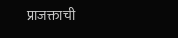प्राजक्ताची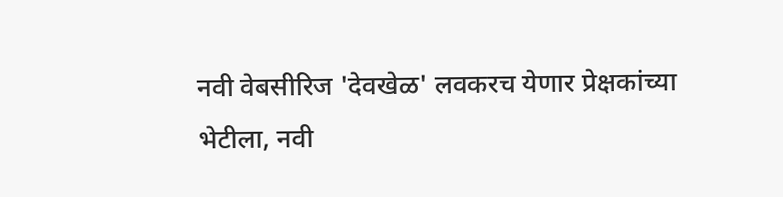नवी वेबसीरिज 'देवखेळ' लवकरच येणार प्रेक्षकांच्या भेटीला, नवी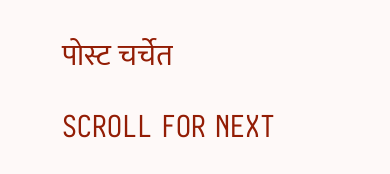पोस्ट चर्चेत

SCROLL FOR NEXT